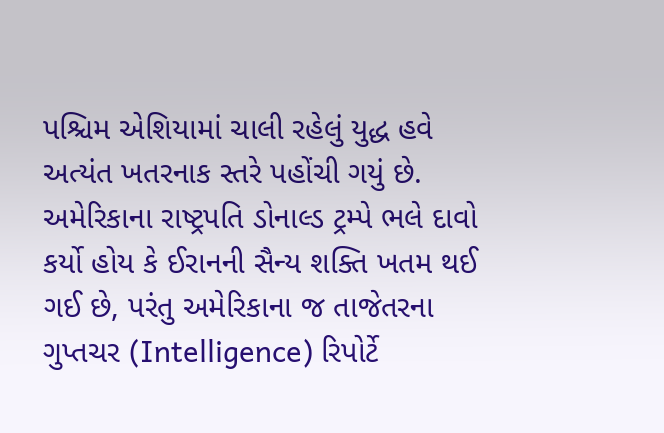પશ્ચિમ એશિયામાં ચાલી રહેલું યુદ્ધ હવે અત્યંત ખતરનાક સ્તરે પહોંચી ગયું છે. અમેરિકાના રાષ્ટ્રપતિ ડોનાલ્ડ ટ્રમ્પે ભલે દાવો કર્યો હોય કે ઈરાનની સૈન્ય શક્તિ ખતમ થઈ ગઈ છે, પરંતુ અમેરિકાના જ તાજેતરના ગુપ્તચર (Intelligence) રિપોર્ટે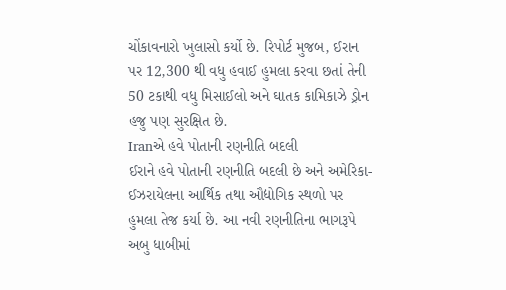ચોંકાવનારો ખુલાસો કર્યો છે. રિપોર્ટ મુજબ, ઈરાન પર 12,300 થી વધુ હવાઈ હુમલા કરવા છતાં તેની 50 ટકાથી વધુ મિસાઈલો અને ઘાતક કામિકાઝે ડ્રોન હજુ પણ સુરક્ષિત છે.
Iranએ હવે પોતાની રણનીતિ બદલી
ઈરાને હવે પોતાની રણનીતિ બદલી છે અને અમેરિકા-ઈઝરાયેલના આર્થિક તથા ઔદ્યોગિક સ્થળો પર હુમલા તેજ કર્યા છે. આ નવી રણનીતિના ભાગરૂપે અબુ ધાબીમાં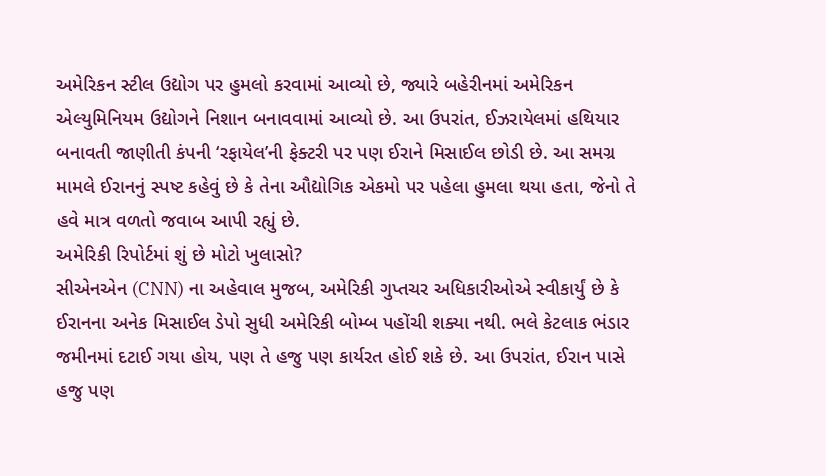અમેરિકન સ્ટીલ ઉદ્યોગ પર હુમલો કરવામાં આવ્યો છે, જ્યારે બહેરીનમાં અમેરિકન એલ્યુમિનિયમ ઉદ્યોગને નિશાન બનાવવામાં આવ્યો છે. આ ઉપરાંત, ઈઝરાયેલમાં હથિયાર બનાવતી જાણીતી કંપની ‘રફાયેલ’ની ફેક્ટરી પર પણ ઈરાને મિસાઈલ છોડી છે. આ સમગ્ર મામલે ઈરાનનું સ્પષ્ટ કહેવું છે કે તેના ઔદ્યોગિક એકમો પર પહેલા હુમલા થયા હતા, જેનો તે હવે માત્ર વળતો જવાબ આપી રહ્યું છે.
અમેરિકી રિપોર્ટમાં શું છે મોટો ખુલાસો?
સીએનએન (CNN) ના અહેવાલ મુજબ, અમેરિકી ગુપ્તચર અધિકારીઓએ સ્વીકાર્યું છે કે ઈરાનના અનેક મિસાઈલ ડેપો સુધી અમેરિકી બોમ્બ પહોંચી શક્યા નથી. ભલે કેટલાક ભંડાર જમીનમાં દટાઈ ગયા હોય, પણ તે હજુ પણ કાર્યરત હોઈ શકે છે. આ ઉપરાંત, ઈરાન પાસે હજુ પણ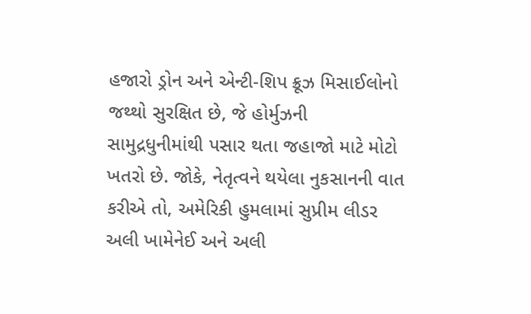હજારો ડ્રોન અને એન્ટી-શિપ ક્રૂઝ મિસાઈલોનો જથ્થો સુરક્ષિત છે, જે હોર્મુઝની સામુદ્રધુનીમાંથી પસાર થતા જહાજો માટે મોટો ખતરો છે. જોકે, નેતૃત્વને થયેલા નુકસાનની વાત કરીએ તો, અમેરિકી હુમલામાં સુપ્રીમ લીડર અલી ખામેનેઈ અને અલી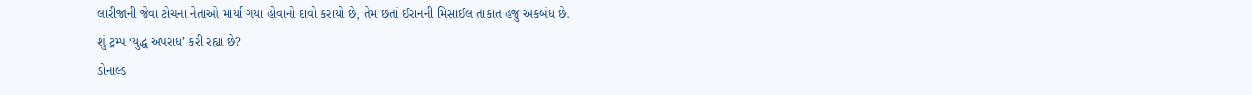લારીજાની જેવા ટોચના નેતાઓ માર્યા ગયા હોવાનો દાવો કરાયો છે, તેમ છતાં ઈરાનની મિસાઈલ તાકાત હજુ અકબંધ છે.
શું ટ્રમ્પ ‘યુદ્ધ અપરાધ’ કરી રહ્યા છે?
ડોનાલ્ડ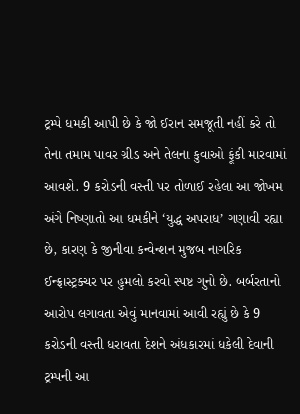ટ્રમ્પે ધમકી આપી છે કે જો ઈરાન સમજૂતી નહીં કરે તો તેના તમામ પાવર ગ્રીડ અને તેલના કુવાઓ ફૂંકી મારવામાં આવશે. 9 કરોડની વસ્તી પર તોળાઈ રહેલા આ જોખમ અંગે નિષ્ણાતો આ ધમકીને ‘યુદ્ધ અપરાધ’ ગણાવી રહ્યા છે, કારણ કે જીનીવા કન્વેન્શન મુજબ નાગરિક ઈન્ફ્રાસ્ટ્રક્ચર પર હુમલો કરવો સ્પષ્ટ ગુનો છે. બર્બરતાનો આરોપ લગાવતા એવું માનવામાં આવી રહ્યું છે કે 9 કરોડની વસ્તી ધરાવતા દેશને અંધકારમાં ધકેલી દેવાની ટ્રમ્પની આ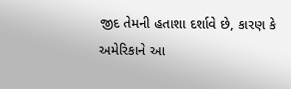જીદ તેમની હતાશા દર્શાવે છે, કારણ કે અમેરિકાને આ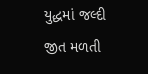યુદ્ધમાં જલ્દી જીત મળતી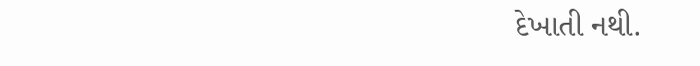દેખાતી નથી.